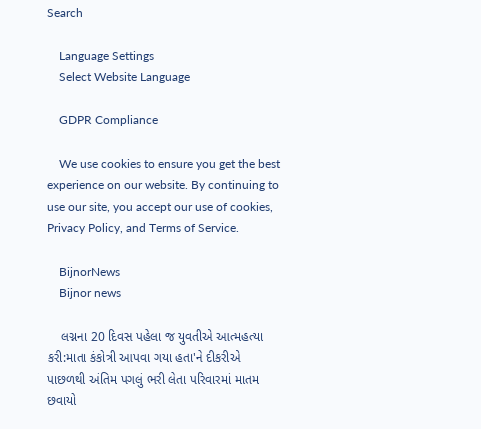Search

    Language Settings
    Select Website Language

    GDPR Compliance

    We use cookies to ensure you get the best experience on our website. By continuing to use our site, you accept our use of cookies, Privacy Policy, and Terms of Service.

    BijnorNews
    Bijnor news

    લગ્નના 20 દિવસ પહેલા જ યુવતીએ આત્મહત્યા કરી:માતા કંકોત્રી આપવા ગયા હતા'ને દીકરીએ પાછળથી અંતિમ પગલું ભરી લેતા પરિવારમાં માતમ છવાયો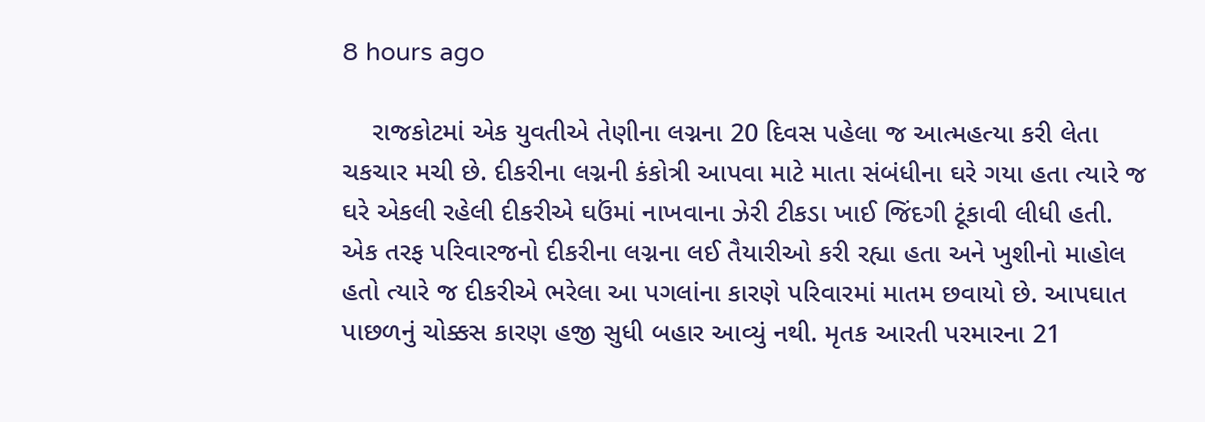8 hours ago

    રાજકોટમાં એક યુવતીએ તેણીના લગ્નના 20 દિવસ પહેલા જ આત્મહત્યા કરી લેતા ચકચાર મચી છે. દીકરીના લગ્નની કંકોત્રી આપવા માટે માતા સંબંધીના ઘરે ગયા હતા ત્યારે જ ઘરે એકલી રહેલી દીકરીએ ઘઉંમાં નાખવાના ઝેરી ટીકડા ખાઈ જિંદગી ટૂંકાવી લીધી હતી. એક તરફ પરિવારજનો દીકરીના લગ્નના લઈ તૈયારીઓ કરી રહ્યા હતા અને ખુશીનો માહોલ હતો ત્યારે જ દીકરીએ ભરેલા આ પગલાંના કારણે પરિવારમાં માતમ છવાયો છે. આપઘાત પાછળનું ચોક્કસ કારણ હજી સુધી બહાર આવ્યું નથી. મૃતક આરતી પરમારના 21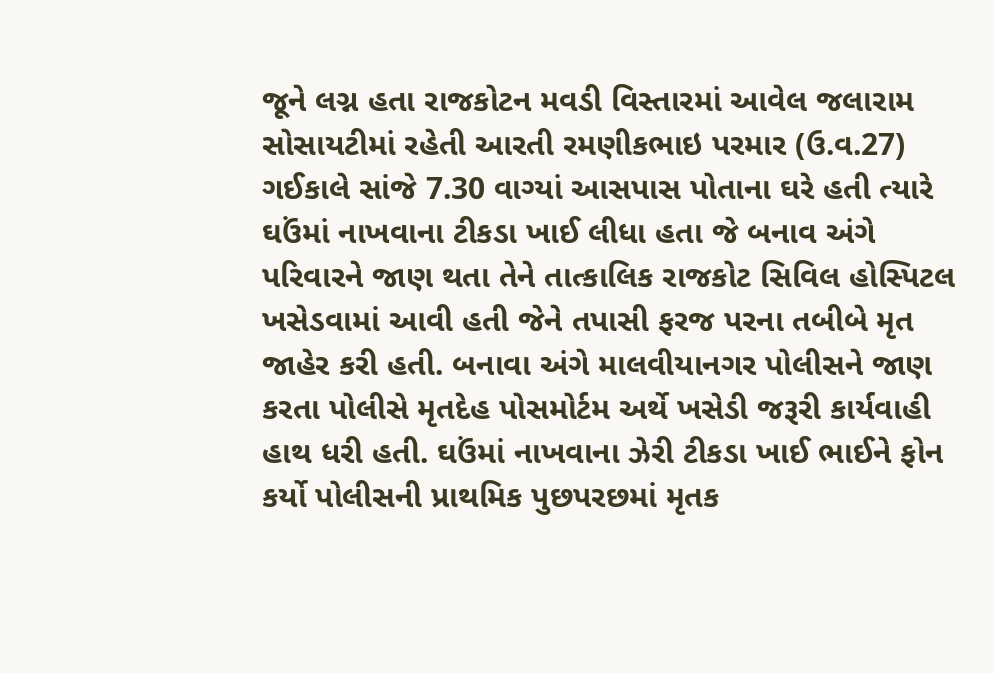જૂને લગ્ન હતા રાજકોટન મવડી વિસ્તારમાં આવેલ જલારામ સોસાયટીમાં રહેતી આરતી રમણીકભાઇ પરમાર (ઉ.વ.27) ગઈકાલે સાંજે 7.30 વાગ્યાં આસપાસ પોતાના ઘરે હતી ત્યારે ઘઉંમાં નાખવાના ટીકડા ખાઈ લીધા હતા જે બનાવ અંગે પરિવારને જાણ થતા તેને તાત્કાલિક રાજકોટ સિવિલ હોસ્પિટલ ખસેડવામાં આવી હતી જેને તપાસી ફરજ પરના તબીબે મૃત જાહેર કરી હતી. બનાવા અંગે માલવીયાનગર પોલીસને જાણ કરતા પોલીસે મૃતદેહ પોસમોર્ટમ અર્થે ખસેડી જરૂરી કાર્યવાહી હાથ ધરી હતી. ઘઉંમાં નાખવાના ઝેરી ટીકડા ખાઈ ભાઈને ફોન કર્યો પોલીસની પ્રાથમિક પુછપરછમાં મૃતક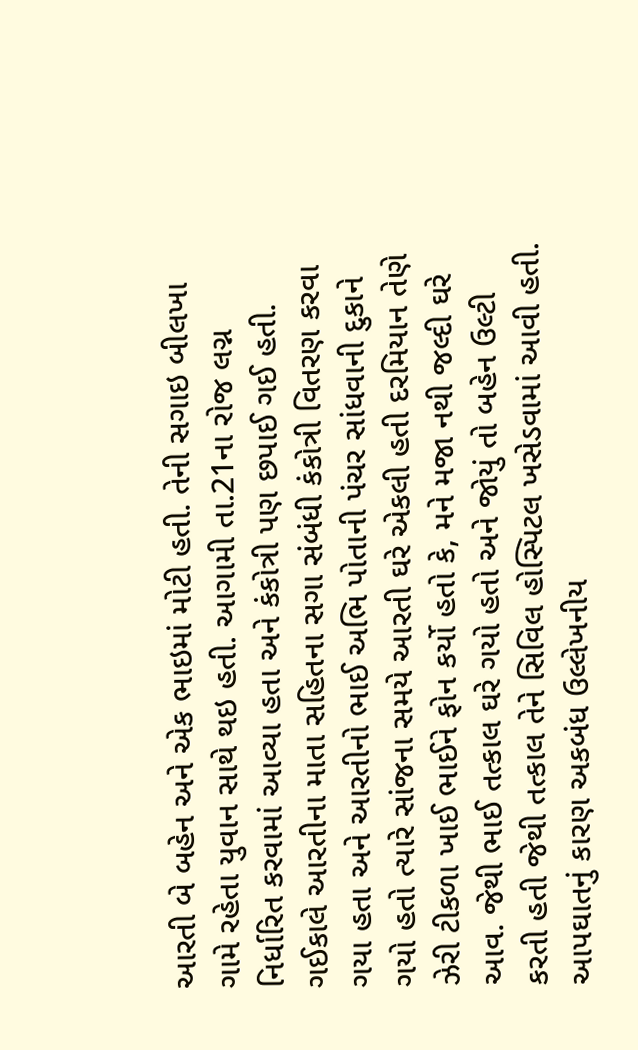આરતી બે બહેન અને એક ભાઇમાં મોટી હતી. તેની સગાઇ બીલખા ગામે રહેતા યુવાન સાથે થઇ હતી. આગામી તા.21ના રોજ લગ્ન નિર્ધારિત કરવામાં આવ્યા હતા અને કંકોત્રી પણ છપાઈ ગઈ હતી. ગઈકાલે આરતીના માતા સહિતના સગા સંબંધી કંકોત્રી વિતરણ કરવા ગયા હતા અને આરતીનો ભાઈ અભિ પોતાની પંચર સાંધવાની દુકાને ગયો હતો ત્યારે સાંજના સમયે આરતી ઘરે એકલી હતી દરમિયાન તેણે ઝેરી ટીકળા ખાઈ ભાઈને ફોન કર્યો હતો કે, મને મજા નથી જલ્દી ઘરે આવ. જેથી ભાઈ તત્કાલ ઘરે ગયો હતો અને જોયું તો બહેન ઉલ્ટી કરતી હતી જેથી તત્કાલ તેને સિવિલ હોસ્પિટલ ખસેડવામાં આવી હતી. આપઘાતનું કારણ અકબંધ ઉલ્લેખનીય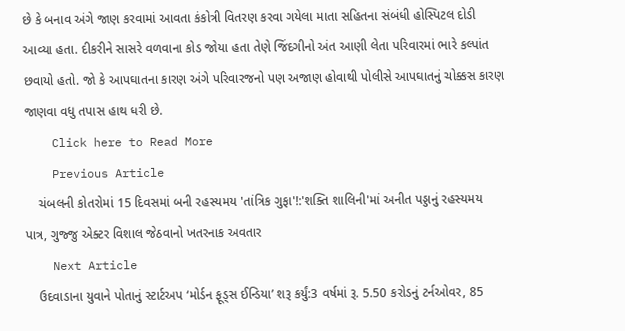છે કે બનાવ અંગે જાણ કરવામાં આવતા કંકોત્રી વિતરણ કરવા ગયેલા માતા સહિતના સંબંધી હોસ્પિટલ દોડી આવ્યા હતા. દીકરીને સાસરે વળવાના કોડ જોયા હતા તેણે જિંદગીનો અંત આણી લેતા પરિવારમાં ભારે કલ્પાંત છવાયો હતો. જો કે આપઘાતના કારણ અંગે પરિવારજનો પણ અજાણ હોવાથી પોલીસે આપઘાતનું ચોક્કસ કારણ જાણવા વધુ તપાસ હાથ ધરી છે.
    Click here to Read More
    Previous Article
    ચંબલની કોતરોમાં 15 દિવસમાં બની રહસ્યમય 'તાંત્રિક ગુફા'!:'શક્તિ શાલિની'માં અનીત પડ્ડાનું રહસ્યમય પાત્ર, ગુજ્જુ એક્ટર વિશાલ જેઠવાનો ખતરનાક અવતાર
    Next Article
    ઉદવાડાના યુવાને પોતાનું સ્ટાર્ટઅપ ‘મોર્ડન ફૂડ્સ ઈન્ડિયા’ શરૂ કર્યું:3 વર્ષમાં રૂ. 5.50 કરોડનું ટર્નઓવર, 85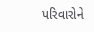પરિવારોને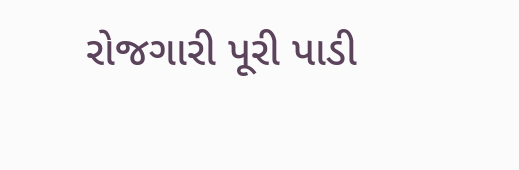રોજગારી પૂરી પાડી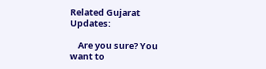Related Gujarat Updates:

    Are you sure? You want to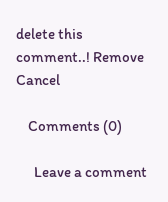delete this comment..! Remove Cancel

    Comments (0)

      Leave a comment